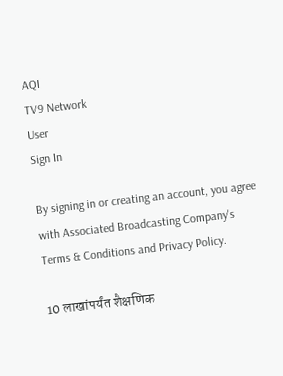AQI
TV9 Network
User
Sign In

By signing in or creating an account, you agree with Associated Broadcasting Company's Terms & Conditions and Privacy Policy.

10 लाखांपर्यंत शैक्षणिक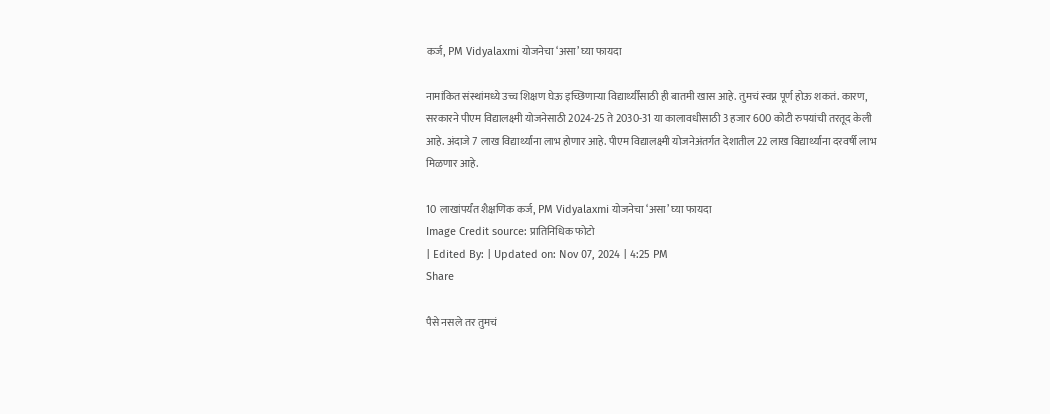कर्ज, PM Vidyalaxmi योजनेचा ‘असा’ घ्या फायदा

नामांकित संस्थांमध्ये उच्च शिक्षण घेऊ इच्छिणाऱ्या विद्यार्थ्यींसाठी ही बातमी खास आहे. तुमचं स्वप्न पूर्ण होऊ शकतं. कारण, सरकारने पीएम विद्यालक्ष्मी योजनेसाठी 2024-25 ते 2030-31 या कालावधीसाठी 3 हजार 600 कोटी रुपयांची तरतूद केली आहे. अंदाजे 7 लाख विद्यार्थ्यांना लाभ होणार आहे. पीएम विद्यालक्ष्मी योजनेअंतर्गत देशातील 22 लाख विद्यार्थ्यांना दरवर्षी लाभ मिळणार आहे.

10 लाखांपर्यंत शैक्षणिक कर्ज, PM Vidyalaxmi योजनेचा ‘असा’ घ्या फायदा
Image Credit source: प्रातिनिधिक फोटो
| Edited By: | Updated on: Nov 07, 2024 | 4:25 PM
Share

पैसे नसले तर तुमचं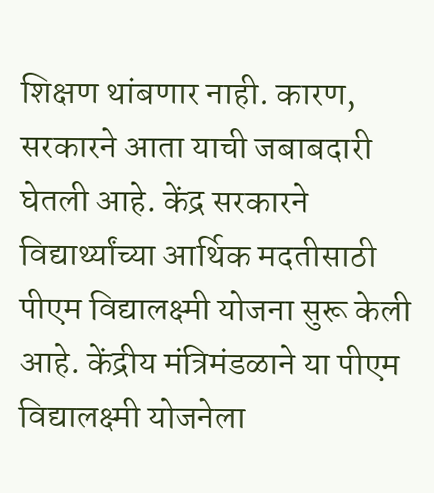शिक्षण थांबणार नाही. कारण, सरकारने आता याची जबाबदारी घेतली आहे. केंद्र सरकारने विद्यार्थ्यांच्या आर्थिक मदतीसाठी पीएम विद्यालक्ष्मी योजना सुरू केली आहे. केंद्रीय मंत्रिमंडळाने या पीएम विद्यालक्ष्मी योजनेला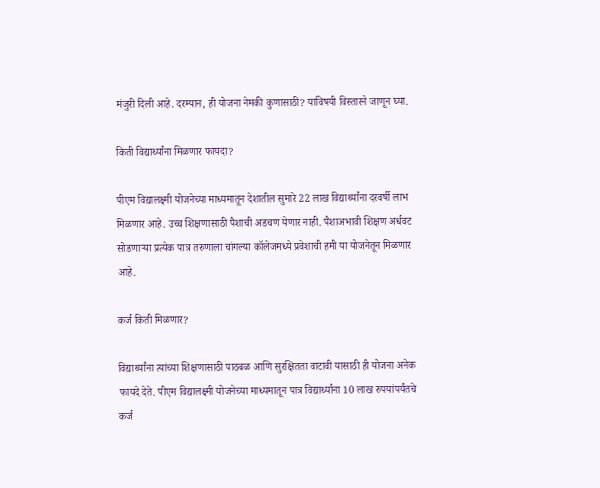मंजुरी दिली आहे. दरम्यान, ही योजना नेमकी कुणासाठी? याविषयी विस्तारने जाणून घ्या.

किती विद्यार्थ्यांना मिळणार फायदा?

पीएम विद्यालक्ष्मी योजनेच्या माध्यमातून देशातील सुमारे 22 लाख विद्यार्थ्यांना दरवर्षी लाभ मिळणार आहे. उच्च शिक्षणासाठी पैशाची अडचण येणार नाही. पैशाअभावी शिक्षण अर्धवट सोडणाऱ्या प्रत्येक पात्र तरुणाला चांगल्या कॉलेजमध्ये प्रवेशाची हमी या योजनेतून मिळणार आहे.

कर्ज किती मिळणार?

विद्यार्थ्यांना त्यांच्या शिक्षणासाठी पाठबळ आणि सुरक्षितता वाटावी यासाठी ही योजना अनेक फायदे देते. पीएम विद्यालक्ष्मी योजनेच्या माध्यमातून पात्र विद्यार्थ्यांना 10 लाख रुपयांपर्यंतचे कर्ज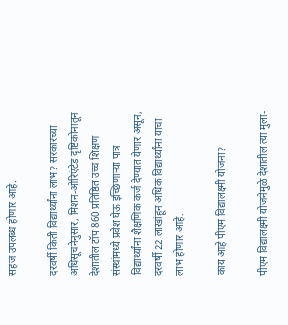सहज उपलब्ध होणार आहे.

दरवर्षी किती विद्यार्थ्यांना लाभ? सरकारच्या अधिसूचनेनुसार, मिशन-ओरिएंटेड दृष्टिकोनातून देशातील टॉप 860 प्रतिष्ठित उच्च शिक्षण संस्थांमध्ये प्रवेश घेऊ इच्छिणाऱ्या पात्र विद्यार्थ्यांना शैक्षणिक कर्ज देण्यात येणार असून, दरवर्षी 22 लाखांहून अधिक विद्यार्थ्यांना याचा लाभ होणार आहे.

काय आहे पीएम विद्यालक्ष्मी योजना?

पीएम विद्यालक्ष्मी योजनेमुळे देशातील त्या मुला-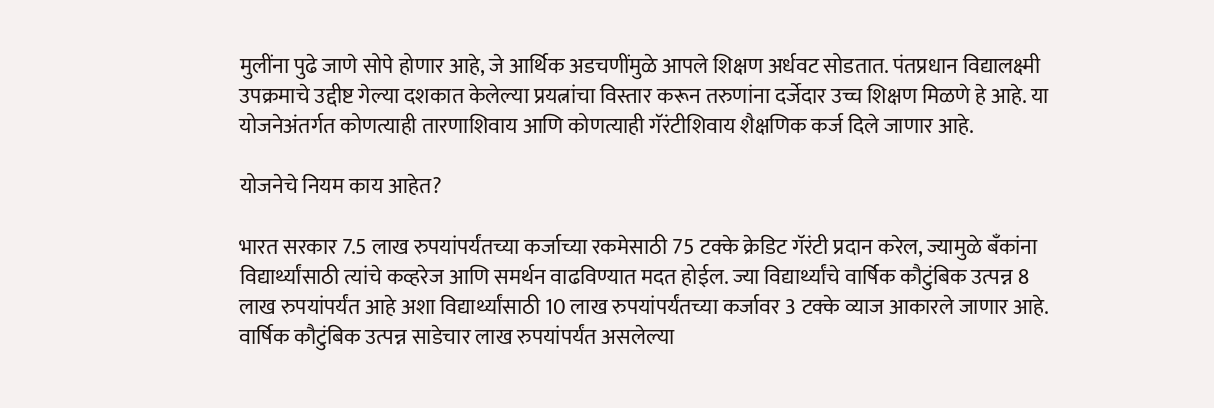मुलींना पुढे जाणे सोपे होणार आहे, जे आर्थिक अडचणींमुळे आपले शिक्षण अर्धवट सोडतात. पंतप्रधान विद्यालक्ष्मी उपक्रमाचे उद्दीष्ट गेल्या दशकात केलेल्या प्रयत्नांचा विस्तार करून तरुणांना दर्जेदार उच्च शिक्षण मिळणे हे आहे. या योजनेअंतर्गत कोणत्याही तारणाशिवाय आणि कोणत्याही गॅरंटीशिवाय शैक्षणिक कर्ज दिले जाणार आहे.

योजनेचे नियम काय आहेत?

भारत सरकार 7.5 लाख रुपयांपर्यंतच्या कर्जाच्या रकमेसाठी 75 टक्के क्रेडिट गॅरंटी प्रदान करेल, ज्यामुळे बँकांना विद्यार्थ्यांसाठी त्यांचे कव्हरेज आणि समर्थन वाढविण्यात मदत होईल. ज्या विद्यार्थ्यांचे वार्षिक कौटुंबिक उत्पन्न 8 लाख रुपयांपर्यंत आहे अशा विद्यार्थ्यांसाठी 10 लाख रुपयांपर्यंतच्या कर्जावर 3 टक्के व्याज आकारले जाणार आहे. वार्षिक कौटुंबिक उत्पन्न साडेचार लाख रुपयांपर्यंत असलेल्या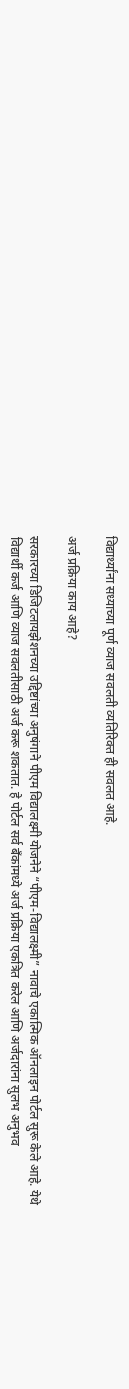विद्यार्थ्यांना सध्याच्या पूर्ण व्याज सवलती व्यतिरिक्त ही सवलत आहे.

अर्ज प्रक्रिया काय आहे?

सरकारच्या डिजिटलायझेशनच्या उद्दिष्टांच्या अनुषंगाने पीएम विद्यालक्ष्मी योजनेने “पीएम-विद्यालक्ष्मी” नावाचे एकात्मिक ऑनलाइन पोर्टल सुरू केले आहे. येथे विद्यार्थी कर्ज आणि व्याज सवलतीसाठी अर्ज करू शकतात. हे पोर्टल सर्व बँकांमध्ये अर्ज प्रक्रिया एकत्रित करेल आणि अर्जदारांना सुलभ अनुभव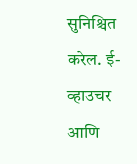सुनिश्चित करेल. ई-व्हाउचर आणि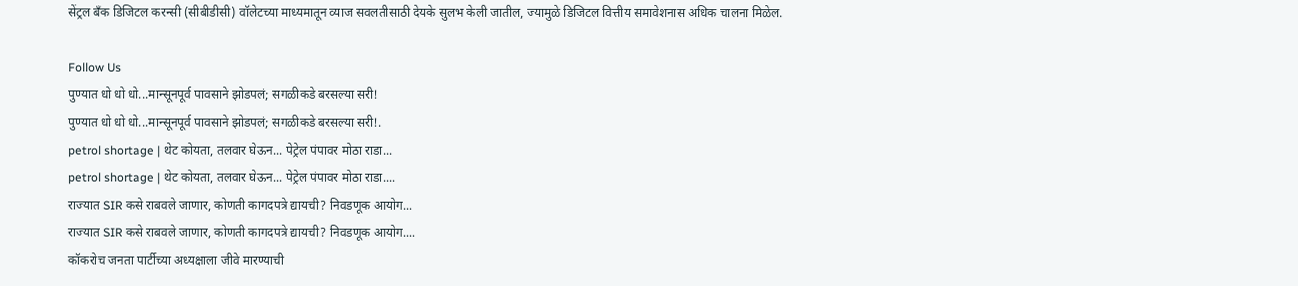सेंट्रल बँक डिजिटल करन्सी (सीबीडीसी) वॉलेटच्या माध्यमातून व्याज सवलतीसाठी देयके सुलभ केली जातील, ज्यामुळे डिजिटल वित्तीय समावेशनास अधिक चालना मिळेल.

Follow Us
पुण्यात धो धो धो...मान्सूनपूर्व पावसाने झोडपलं; सगळीकडे बरसल्या सरी!
पुण्यात धो धो धो...मान्सूनपूर्व पावसाने झोडपलं; सगळीकडे बरसल्या सरी!.
petrol shortage | थेट कोयता, तलवार घेऊन... पेट्रेल पंपावर मोठा राडा...
petrol shortage | थेट कोयता, तलवार घेऊन... पेट्रेल पंपावर मोठा राडा....
राज्यात SIR कसे राबवले जाणार, कोणती कागदपत्रे द्यायची? निवडणूक आयोग...
राज्यात SIR कसे राबवले जाणार, कोणती कागदपत्रे द्यायची? निवडणूक आयोग....
कॉकरोच जनता पार्टीच्या अध्यक्षाला जीवे मारण्याची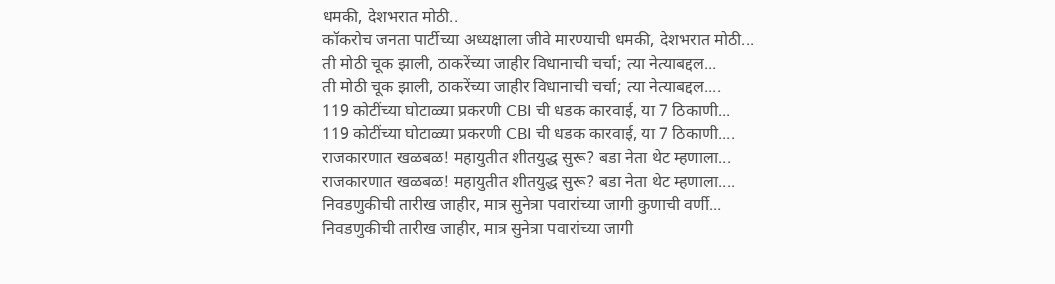धमकी, देशभरात मोठी..
कॉकरोच जनता पार्टीच्या अध्यक्षाला जीवे मारण्याची धमकी, देशभरात मोठी...
ती मोठी चूक झाली, ठाकरेंच्या जाहीर विधानाची चर्चा; त्या नेत्याबद्दल...
ती मोठी चूक झाली, ठाकरेंच्या जाहीर विधानाची चर्चा; त्या नेत्याबद्दल....
119 कोटींच्या घोटाळ्या प्रकरणी CBI ची धडक कारवाई, या 7 ठिकाणी...
119 कोटींच्या घोटाळ्या प्रकरणी CBI ची धडक कारवाई, या 7 ठिकाणी....
राजकारणात खळबळ! महायुतीत शीतयुद्ध सुरू? बडा नेता थेट म्हणाला...
राजकारणात खळबळ! महायुतीत शीतयुद्ध सुरू? बडा नेता थेट म्हणाला....
निवडणुकीची तारीख जाहीर, मात्र सुनेत्रा पवारांच्या जागी कुणाची वर्णी...
निवडणुकीची तारीख जाहीर, मात्र सुनेत्रा पवारांच्या जागी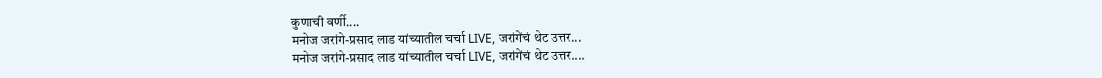कुणाची वर्णी....
मनोज जरांगे-प्रसाद लाड यांच्यातील चर्चा LIVE, जरांगेंचं थेट उत्तर...
मनोज जरांगे-प्रसाद लाड यांच्यातील चर्चा LIVE, जरांगेंचं थेट उत्तर....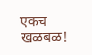एकच खळबळ!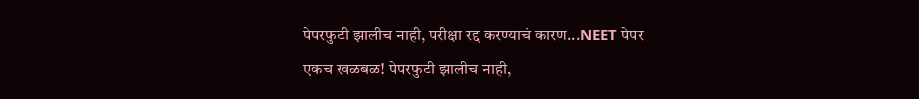पेपरफुटी झालीच नाही, परीक्षा रद्द करण्याचं कारण...NEET पेपर
एकच खळबळ! पेपरफुटी झालीच नाही,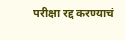परीक्षा रद्द करण्याचं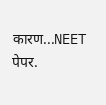कारण...NEET पेपर.